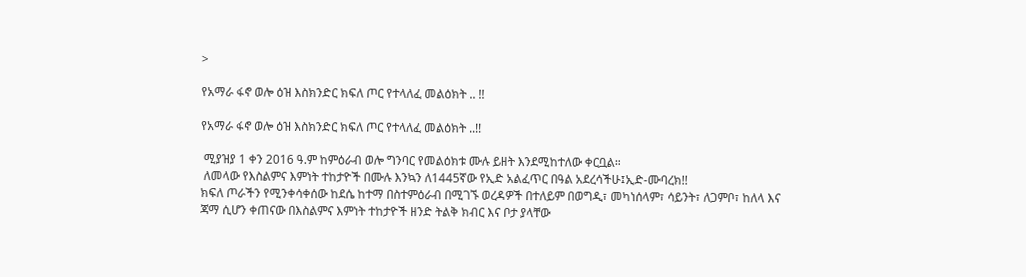>

የአማራ ፋኖ ወሎ ዕዝ እስክንድር ክፍለ ጦር የተላለፈ መልዕክት .. !!

የአማራ ፋኖ ወሎ ዕዝ እስክንድር ክፍለ ጦር የተላለፈ መልዕክት ..!!

 ሚያዝያ 1 ቀን 2016 ዓ.ም ከምዕራብ ወሎ ግንባር የመልዕክቱ ሙሉ ይዘት እንደሚከተለው ቀርቧል።
 ለመላው የእስልምና እምነት ተከታዮች በሙሉ እንኳን ለ1445ኛው የኢድ አልፈጥር በዓል አደረሳችሁ፤ኢድ-ሙባረክ!!
ክፍለ ጦራችን የሚንቀሳቀሰው ከደሴ ከተማ በስተምዕራብ በሚገኙ ወረዳዎች በተለይም በወግዲ፣ መካነሰላም፣ ሳይንት፣ ለጋምቦ፣ ከለላ እና ጃማ ሲሆን ቀጠናው በእስልምና እምነት ተከታዮች ዘንድ ትልቅ ክብር እና ቦታ ያላቸው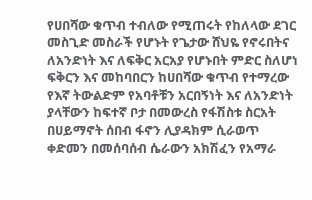የሀበሻው ቁጥብ ተብለው የሚጠሩት የከለላው ደገር መስጊድ መስራች የሆኑት የጌታው ሸህዬ የኖሩበትና ለአንድነት እና ለፍቅር አርአያ የሆኑበት ምድር ስለሆነ ፍቅርን እና መከባበርን ከሀበሻው ቁጥብ የተማረው የእኛ ትውልድም የአባቶቹን አርበኝነት እና ለአንድነት ያላቸውን ከፍተኛ ቦታ በመውረስ የፋሽስቱ ስርአት በሀይማኖት ሰበብ ፋኖን ሊያዳክም ሲራወጥ ቀድመን በመሰባሰብ ሴራውን አክሽፈን የአማራ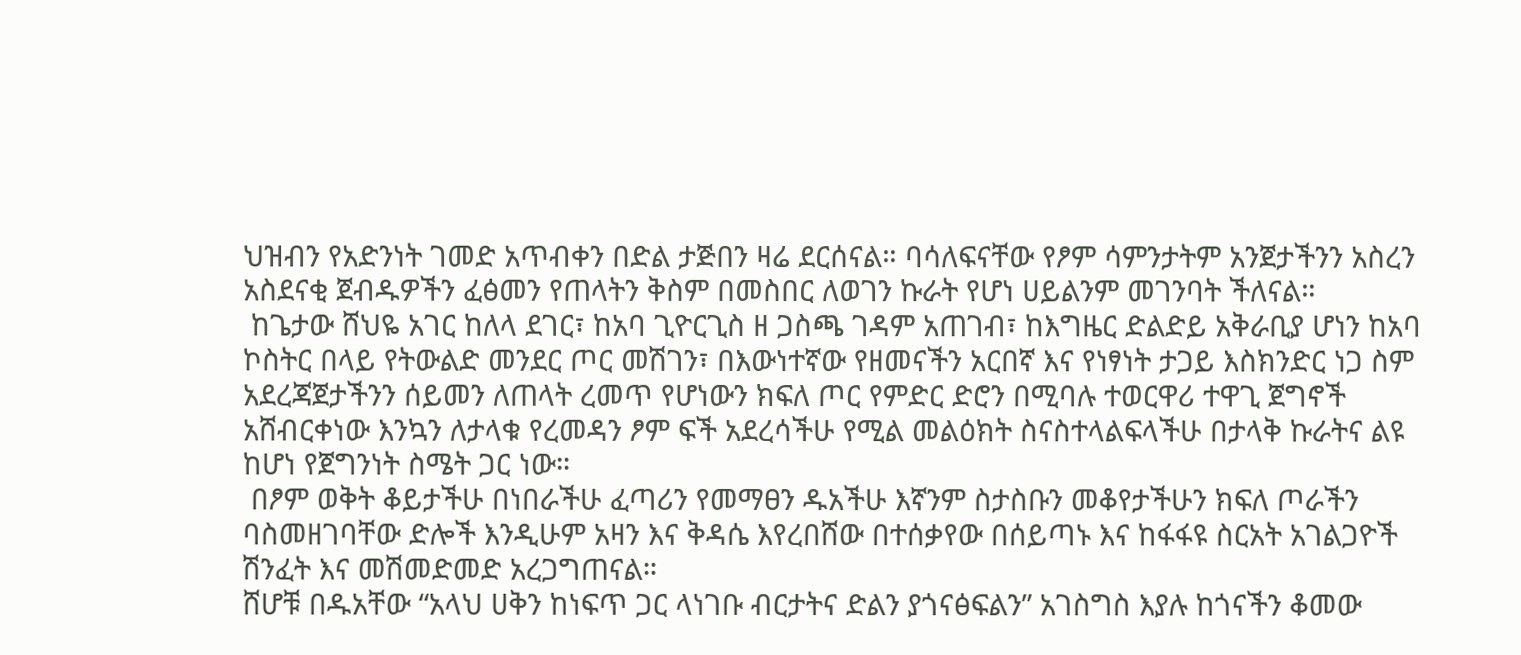ህዝብን የአድንነት ገመድ አጥብቀን በድል ታጅበን ዛሬ ደርሰናል። ባሳለፍናቸው የፆም ሳምንታትም አንጀታችንን አስረን አስደናቂ ጀብዱዎችን ፈፅመን የጠላትን ቅስም በመስበር ለወገን ኩራት የሆነ ሀይልንም መገንባት ችለናል።
 ከጌታው ሸህዬ አገር ከለላ ደገር፣ ከአባ ጊዮርጊስ ዘ ጋስጫ ገዳም አጠገብ፣ ከእግዜር ድልድይ አቅራቢያ ሆነን ከአባ ኮስትር በላይ የትውልድ መንደር ጦር መሽገን፣ በእውነተኛው የዘመናችን አርበኛ እና የነፃነት ታጋይ እስክንድር ነጋ ስም አደረጃጀታችንን ሰይመን ለጠላት ረመጥ የሆነውን ክፍለ ጦር የምድር ድሮን በሚባሉ ተወርዋሪ ተዋጊ ጀግኖች አሸብርቀነው እንኳን ለታላቁ የረመዳን ፆም ፍች አደረሳችሁ የሚል መልዕክት ስናስተላልፍላችሁ በታላቅ ኩራትና ልዩ ከሆነ የጀግንነት ስሜት ጋር ነው።
 በፆም ወቅት ቆይታችሁ በነበራችሁ ፈጣሪን የመማፀን ዱአችሁ እኛንም ስታስቡን መቆየታችሁን ክፍለ ጦራችን ባስመዘገባቸው ድሎች እንዲሁም አዛን እና ቅዳሴ እየረበሸው በተሰቃየው በሰይጣኑ እና ከፋፋዩ ስርአት አገልጋዮች ሽንፈት እና መሽመድመድ አረጋግጠናል።
ሸሆቹ በዱአቸው “አላህ ሀቅን ከነፍጥ ጋር ላነገቡ ብርታትና ድልን ያጎናፅፍልን” አገስግስ እያሉ ከጎናችን ቆመው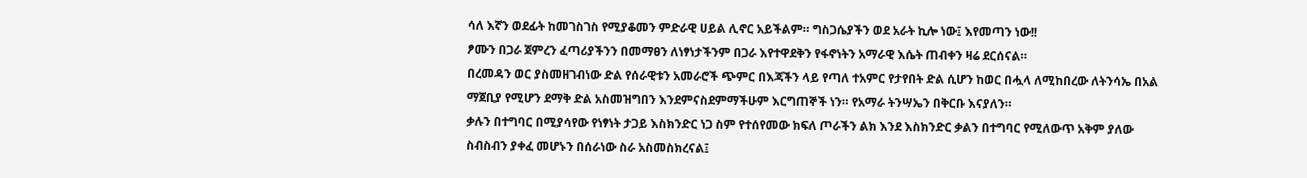ሳለ እኛን ወደፊት ከመገስገስ የሚያቆመን ምድራዊ ሀይል ሊኖር አይችልም። ግስጋሴያችን ወደ አራት ኪሎ ነው፤ እየመጣን ነው!!
ፆሙን በጋራ ጀምረን ፈጣሪያችንን በመማፀን ለነፃነታችንም በጋራ እየተዋደቅን የፋኖነትን አማራዊ እሴት ጠብቀን ዛሬ ደርሰናል።
በረመዳን ወር ያስመዘገብነው ድል የሰራዊቱን አመራሮች ጭምር በእጃችን ላይ የጣለ ተአምር የታየበት ድል ሲሆን ከወር በሗላ ለሚከበረው ለትንሳኤ በአል ማጀቢያ የሚሆን ደማቅ ድል አስመዝግበን እንደምናስደምማችሁም እርግጠኞች ነን። የአማራ ትንሣኤን በቅርቡ እናያለን።
ቃሉን በተግባር በሚያሳየው የነፃነት ታጋይ እስክንድር ነጋ ስም የተሰየመው ክፍለ ጦራችን ልክ እንደ እስክንድር ቃልን በተግባር የሚለውጥ አቅም ያለው ስብስብን ያቀፈ መሆኑን በሰራነው ስራ አስመስክረናል፤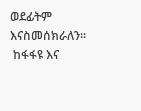ወደፊትም እናስመሰክራለን።
 ከፋፋዩ እና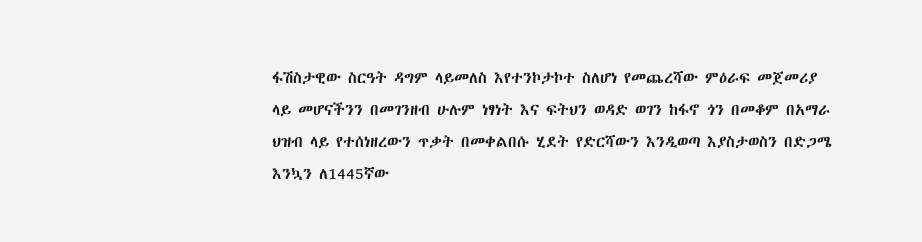ፋሽስታዊው ስርዓት ዳግም ላይመለስ እየተንኮታኮተ ስለሆነ የመጨረሻው ምዕራፍ መጀመሪያ ላይ መሆናችንን በመገንዘብ ሁሉም ነፃነት እና ፍትህን ወዳድ ወገን ከፋኖ ጎን በመቆም በአማራ ህዝብ ላይ የተሰነዘረውን ጥቃት በመቀልበሱ ሂደት የድርሻውን እንዲወጣ እያስታወስን በድጋሜ እንኳን ለ1445ኛው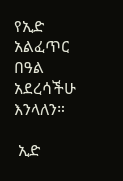የኢድ አልፈጥር በዓል አደረሳችሁ እንላለን።

 ኢድ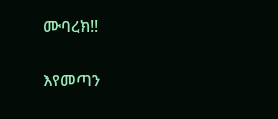ሙባረክ!!

እየመጣን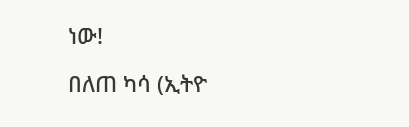ነው!

በለጠ ካሳ (ኢትዮ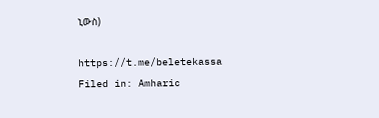ኒውስ)

https://t.me/beletekassa
Filed in: Amharic